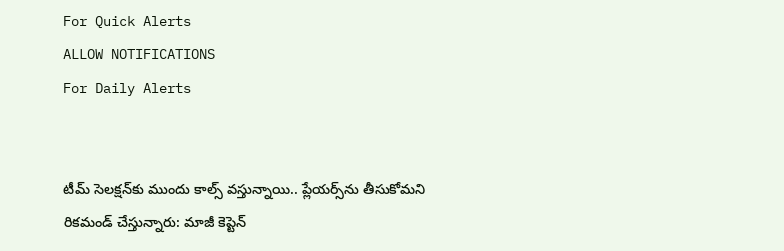For Quick Alerts
ALLOW NOTIFICATIONS
For Daily Alerts


టీమ్ సెలక్షన్‌కు ముందు కాల్స్ వస్తున్నాయి.. ప్లేయర్స్‌ను తీసుకోమని రికమండ్‌ చేస్తున్నారు: మాజీ కెప్టెన్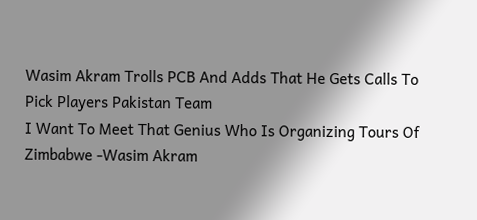Wasim Akram Trolls PCB And Adds That He Gets Calls To Pick Players Pakistan Team
I Want To Meet That Genius Who Is Organizing Tours Of Zimbabwe -Wasim Akram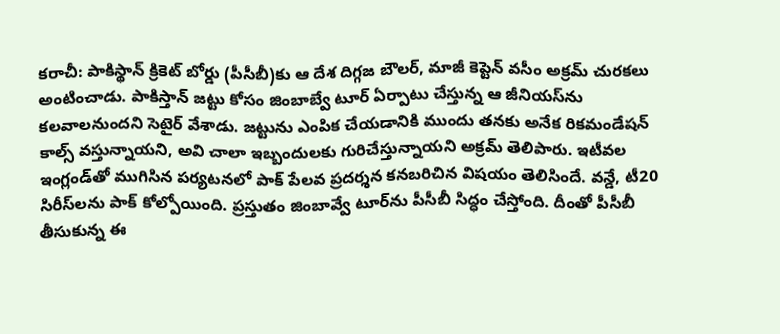కరాచీ: పాకిస్థాన్‌ క్రికెట్‌ బోర్డు (పీసీబీ)కు ఆ దేశ దిగ్గజ బౌలర్‌, మాజీ కెప్టెన్‌ వసీం అక్రమ్‌ చురకలు అంటించాడు. పాకిస్తాన్ జట్టు కోసం జింబాబ్వే టూర్ ఏర్పాటు చేస్తున్న ఆ జీనియస్‌ను కలవాలనుందని సెటైర్ వేశాడు. జట్టును ఎంపిక చేయడానికి ముందు తనకు అనేక రికమండేషన్ కాల్స్ వస్తున్నాయని, అవి చాలా ఇబ్బందులకు గురిచేస్తున్నాయని అక్రమ్‌ తెలిపారు. ఇటీవల ఇంగ్లండ్‌తో ముగిసిన పర్యటనలో పాక్‌ పేలవ ప్రదర్శన కనబరిచిన విషయం తెలిసిందే. వన్డే, టీ20 సిరీస్‌లను పాక్ కోల్పోయింది. ప్రస్తుతం జింబావ్వే టూర్‌ను పీసీబీ సిద్ధం చేస్తోంది. దీంతో పీసీబీ తీసుకున్న ఈ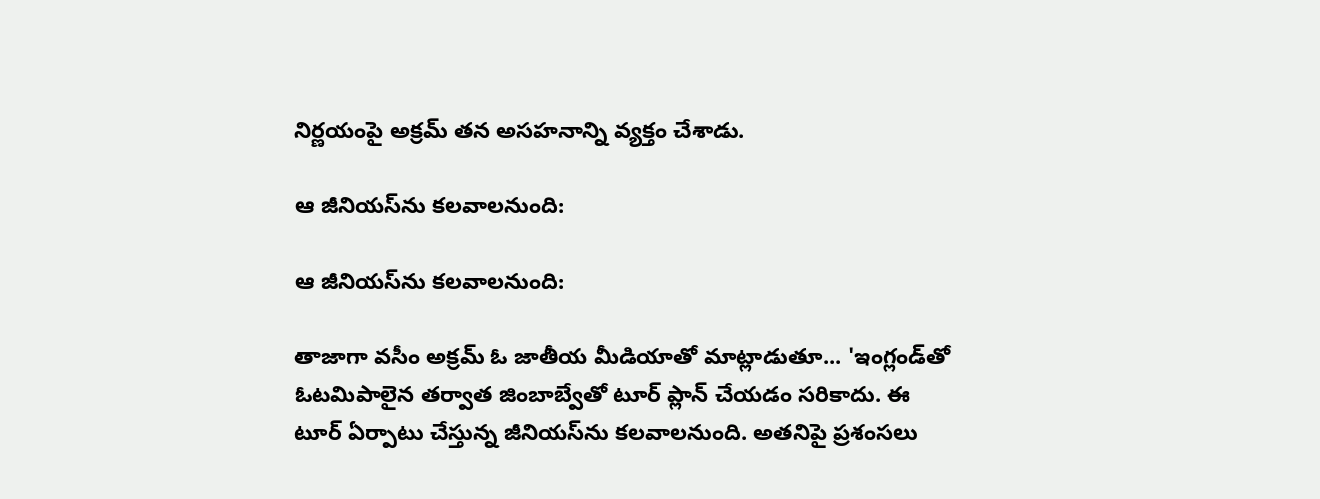నిర్ణయంపై అక్రమ్‌ తన అసహనాన్ని వ్యక్తం చేశాడు.

ఆ జీనియస్‌ను కలవాలనుంది:

ఆ జీనియస్‌ను కలవాలనుంది:

తాజాగా వసీం అక్రమ్‌ ఓ జాతీయ మీడియాతో మాట్లాడుతూ... 'ఇంగ్లండ్‌తో ఓటమిపాలైన తర్వాత జింబాబ్వేతో టూర్‌ ప్లాన్‌ చేయడం సరికాదు. ఈ టూర్ ఏర్పాటు చేస్తున్న జీనియస్‌ను కలవాలనుంది. అతనిపై ప్రశంసలు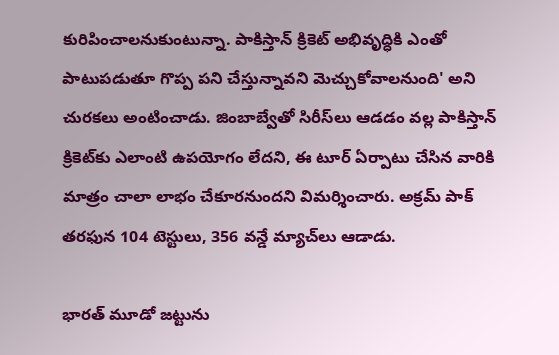కురిపించాలనుకుంటున్నా. పాకిస్తాన్‌ క్రికెట్‌ అభివృద్ధికి ఎంతో పాటుపడుతూ గొప్ప పని చేస్తున్నావని మెచ్చుకోవాలనుంది' అని చురకలు అంటించాడు. జింబాబ్వేతో సిరీస్‌లు ఆడడం వల్ల పాకిస్తాన్‌ క్రికెట్‌కు ఎలాంటి ఉపయోగం లేదని, ఈ టూర్ ఏర్పాటు చేసిన వారికి మాత్రం చాలా లాభం చేకూరనుందని విమర్శించారు. అక్రమ్‌ పాక్ తరఫున 104 టెస్టులు, 356 వన్డే మ్యాచ్‌లు ఆడాడు.

భారత్ మూడో జట్టును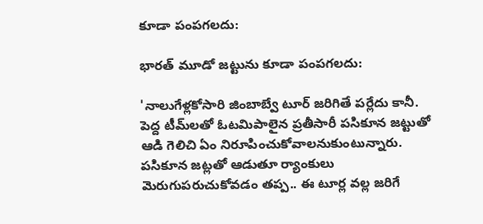కూడా పంపగలదు:

భారత్ మూడో జట్టును కూడా పంపగలదు:

'నాలుగేళ్లకోసారి జింబాబ్వే టూర్ జరిగితే పర్లేదు కానీ. పెద్ద టీమ్‌లతో ఓటమిపాలైన ప్రతీసారీ పసికూన జట్టుతో ఆడి గెలిచి ఏం నిరూపించుకోవాలనుకుంటున్నారు. పసికూన జట్లతో ఆడుతూ ర్యాంకులు మెరుగుపరుచుకోవడం తప్ప.. ఈ టూర్ల వల్ల జరిగే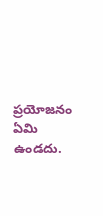ప్రయోజనం ఏమి ఉండదు.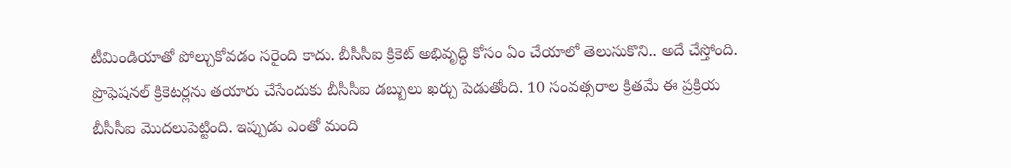టీమిండియాతో పోల్చుకోవడం సరైంది కాదు. బీసీసీఐ క్రికెట్‌ అభివృద్ధి కోసం ఏం చేయాలో తెలుసుకొని.. అదే చేస్తోంది. ప్రొఫెషనల్‌ క్రికెటర్లను తయారు చేసేందుకు బీసీసీఐ డబ్బులు ఖర్చు పెడుతోంది. 10 సంవత్సరాల క్రితమే ఈ ప్రక్రియ బీసీసీఐ మొదలుపెట్టింది. ఇప్పుడు ఎంతో మంది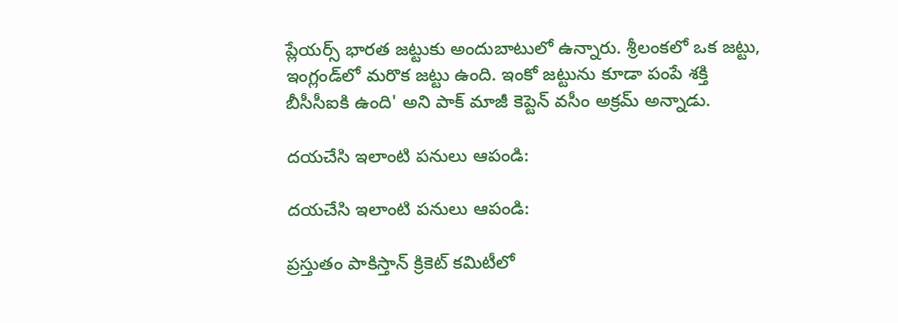ప్లేయర్స్ భారత జట్టుకు అందుబాటులో ఉన్నారు. శ్రీలంకలో ఒక జట్టు, ఇంగ్లండ్‌లో మరొక జట్టు ఉంది. ఇంకో జట్టును కూడా పంపే శక్తి బీసీసీఐకి ఉంది' అని పాక్ మాజీ కెప్టెన్ వసీం అక్రమ్‌ అన్నాడు.

దయచేసి ఇలాంటి పనులు ఆపండి:

దయచేసి ఇలాంటి పనులు ఆపండి:

ప్రస్తుతం పాకిస్తాన్‌ క్రికెట్‌ కమిటీలో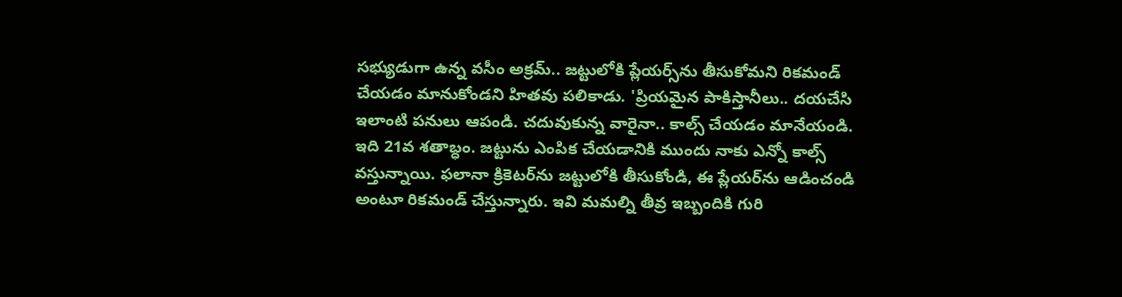సభ్యుడుగా ఉన్న వసీం అక్రమ్‌.. జట్టులోకి ప్లేయర్స్‌ను తీసుకోమని రికమండ్‌ చేయడం మానుకోండని హితవు పలికాడు. 'ప్రియమైన పాకిస్తానీలు.. దయచేసి ఇలాంటి పనులు ఆపండి. చదువుకున్న వారైనా.. కాల్స్ చేయడం మానేయండి. ఇది 21వ శతాబ్ధం. జట్టును ఎంపిక చేయడానికి ముందు నాకు ఎన్నో కాల్స్ వస్తున్నాయి. ఫలానా క్రికెటర్‌ను జట్టులోకి తీసుకోండి, ఈ ప్లేయర్‌ను ఆడించండి అంటూ రికమండ్‌ చేస్తున్నారు. ఇవి మమల్ని తీవ్ర ఇబ్బందికి గురి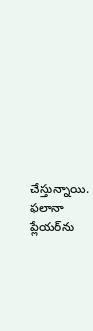చేస్తున్నాయి. ఫలానా ప్లేయర్‌ను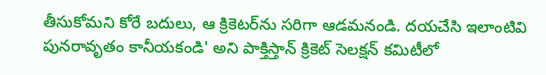తీసుకోమని కోరే బదులు, ఆ క్రికెటర్‌ను సరిగా ఆడమనండి. దయచేసి ఇలాంటివి పునరావృతం కానీయకండి' అని పాక్తిస్తాన్‌ క్రికెట్‌ సెలక్షన్‌ కమిటీలో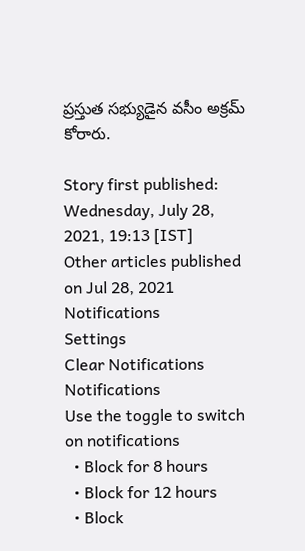ప్రస్తుత సభ్యుడైన వసీం అక్రమ్‌ కోరారు.

Story first published: Wednesday, July 28, 2021, 19:13 [IST]
Other articles published on Jul 28, 2021
Notifications
Settings
Clear Notifications
Notifications
Use the toggle to switch on notifications
  • Block for 8 hours
  • Block for 12 hours
  • Block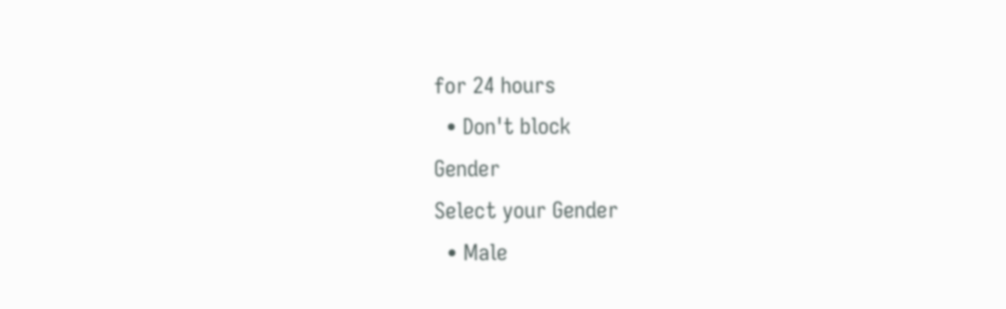for 24 hours
  • Don't block
Gender
Select your Gender
  • Male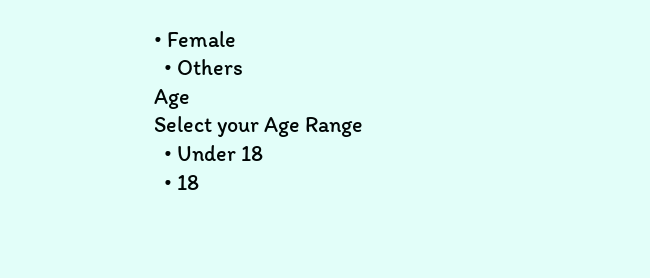• Female
  • Others
Age
Select your Age Range
  • Under 18
  • 18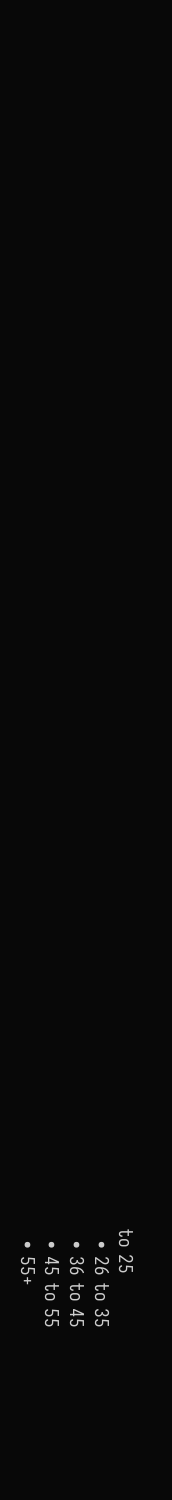to 25
  • 26 to 35
  • 36 to 45
  • 45 to 55
  • 55+